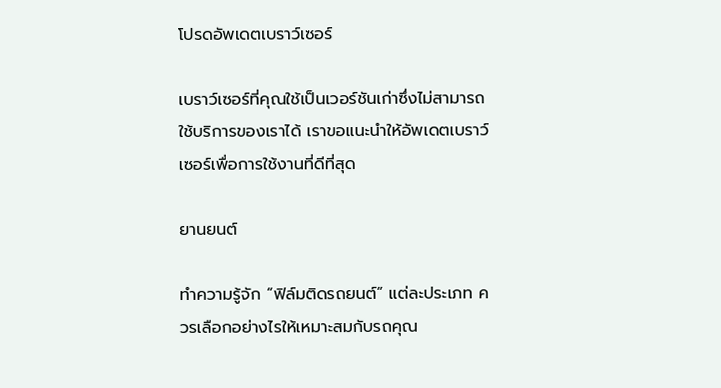โปรดอัพเดตเบราว์เซอร์

เบราว์เซอร์ที่คุณใช้เป็นเวอร์ชันเก่าซึ่งไม่สามารถใช้บริการของเราได้ เราขอแนะนำให้อัพเดตเบราว์เซอร์เพื่อการใช้งานที่ดีที่สุด

ยานยนต์

ทำความรู้จัก “ฟิล์มติดรถยนต์” แต่ละประเภท ควรเลือกอย่างไรให้เหมาะสมกับรถคุณ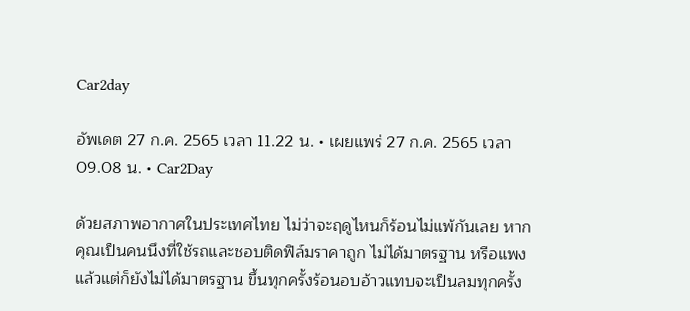Car2day

อัพเดต 27 ก.ค. 2565 เวลา 11.22 น. • เผยแพร่ 27 ก.ค. 2565 เวลา 09.08 น. • Car2Day

ด้วยสภาพอากาศในประเทศไทย ไม่ว่าจะฤดูไหนก็ร้อนไม่แพ้กันเลย หากคุณเป็นคนนึงที่ใช้รถและชอบติดฟิล์มราคาถูก ไม่ได้มาตรฐาน หรือแพงแล้วแต่ก็ยังไม่ได้มาตรฐาน ขึ้นทุกครั้งร้อนอบอ้าวแทบจะเป็นลมทุกครั้ง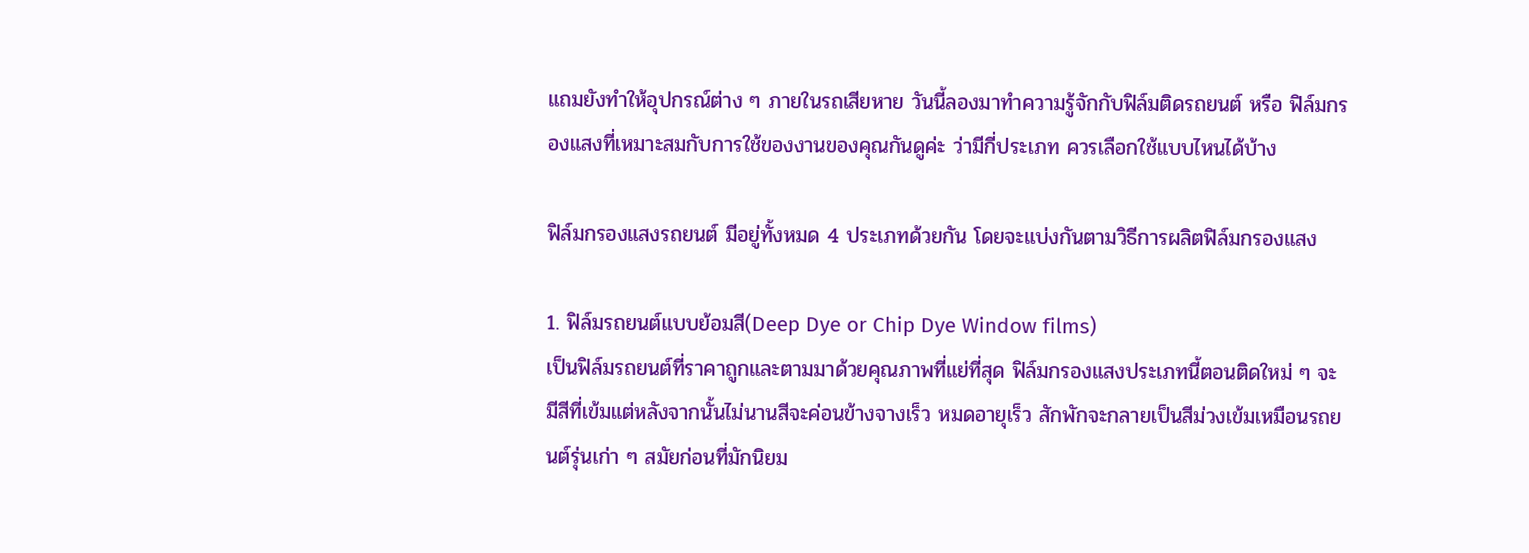แถมยังทำให้อุปกรณ์ต่าง ๆ ภายในรถเสียหาย วันนี้ลองมาทำความรู้จักกับฟิล์มติดรถยนต์ หรือ ฟิล์มกรองแสงที่เหมาะสมกับการใช้ของงานของคุณกันดูค่ะ ว่ามีกี่ประเภท ควรเลือกใช้แบบไหนได้บ้าง

ฟิล์มกรองแสงรถยนต์ มีอยู่ทั้งหมด 4 ประเภทด้วยกัน โดยจะแบ่งกันตามวิธีการผลิตฟิล์มกรองแสง

1. ฟิล์มรถยนต์แบบย้อมสี(Deep Dye or Chip Dye Window films)
เป็นฟิล์มรถยนต์ที่ราคาถูกและตามมาด้วยคุณภาพที่แย่ที่สุด ฟิล์มกรองแสงประเภทนี้ตอนติดใหม่ ๆ จะมีสีที่เข้มแต่หลังจากนั้นไม่นานสีจะค่อนข้างจางเร็ว หมดอายุเร็ว สักพักจะกลายเป็นสีม่วงเข้มเหมือนรถยนต์รุ่นเก่า ๆ สมัยก่อนที่มักนิยม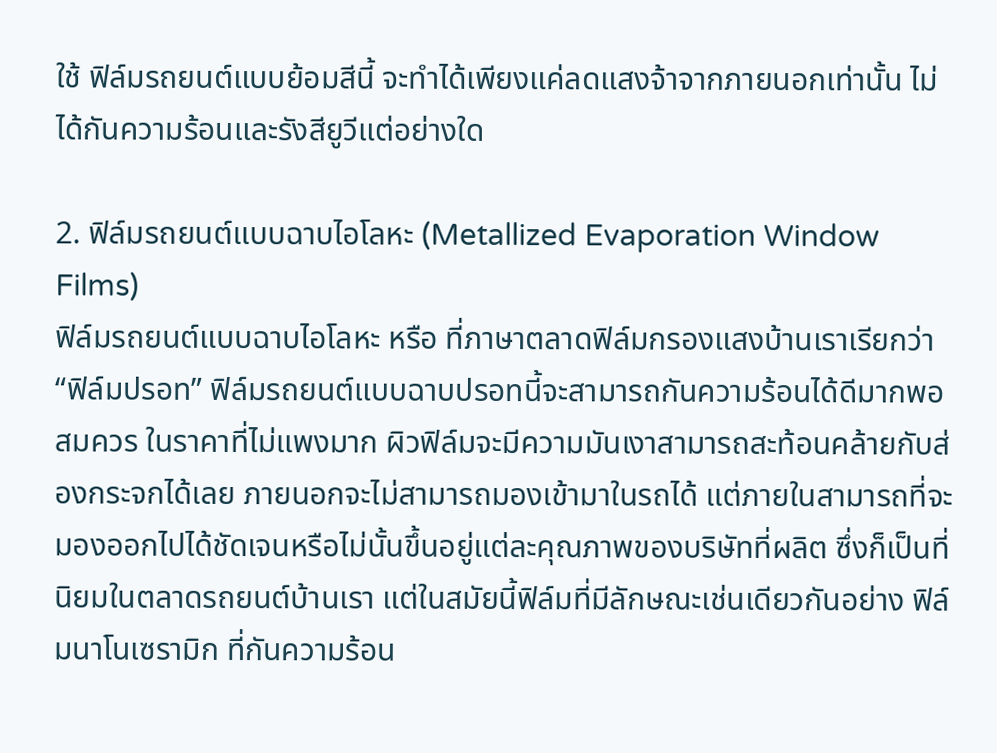ใช้ ฟิล์มรถยนต์แบบย้อมสีนี้ จะทำได้เพียงแค่ลดแสงจ้าจากภายนอกเท่านั้น ไม่ได้กันความร้อนและรังสียูวีแต่อย่างใด

2. ฟิล์มรถยนต์แบบฉาบไอโลหะ (Metallized Evaporation Window Films)
ฟิล์มรถยนต์แบบฉาบไอโลหะ หรือ ที่ภาษาตลาดฟิล์มกรองแสงบ้านเราเรียกว่า “ฟิล์มปรอท” ฟิล์มรถยนต์แบบฉาบปรอทนี้จะสามารถกันความร้อนได้ดีมากพอสมควร ในราคาที่ไม่แพงมาก ผิวฟิล์มจะมีความมันเงาสามารถสะท้อนคล้ายกับส่องกระจกได้เลย ภายนอกจะไม่สามารถมองเข้ามาในรถได้ แต่ภายในสามารถที่จะมองออกไปได้ชัดเจนหรือไม่นั้นขึ้นอยู่แต่ละคุณภาพของบริษัทที่ผลิต ซึ่งก็เป็นที่นิยมในตลาดรถยนต์บ้านเรา แต่ในสมัยนี้ฟิล์มที่มีลักษณะเช่นเดียวกันอย่าง ฟิล์มนาโนเซรามิก ที่กันความร้อน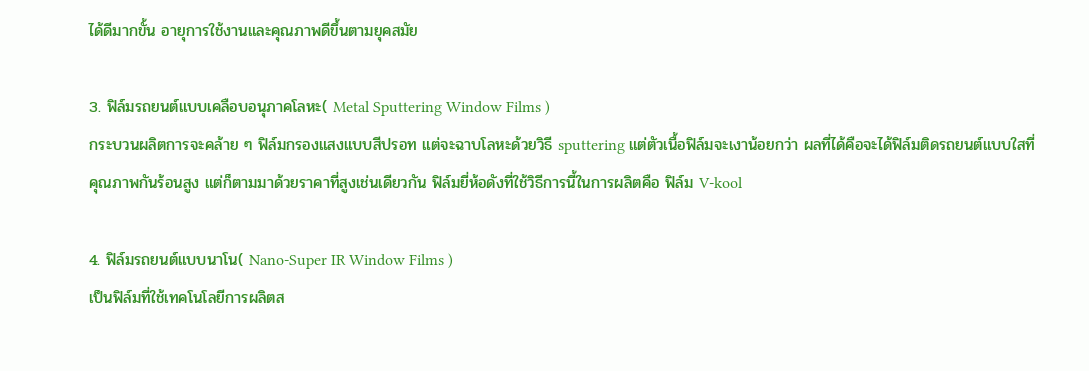ได้ดีมากขั้น อายุการใช้งานและคุณภาพดีขึ้นตามยุคสมัย

3. ฟิล์มรถยนต์แบบเคลือบอนุภาคโลหะ( Metal Sputtering Window Films )
กระบวนผลิตการจะคล้าย ๆ ฟิล์มกรองแสงแบบสีปรอท แต่จะฉาบโลหะด้วยวิธี sputtering แต่ตัวเนื้อฟิล์มจะเงาน้อยกว่า ผลที่ได้คือจะได้ฟิล์มติดรถยนต์แบบใสที่คุณภาพกันร้อนสูง แต่ก็ตามมาด้วยราคาที่สูงเช่นเดียวกัน ฟิล์มยี่ห้อดังที่ใช้วิธีการนี้ในการผลิตคือ ฟิล์ม V-kool

4. ฟิล์มรถยนต์แบบนาโน( Nano-Super IR Window Films )
เป็นฟิล์มที่ใช้เทคโนโลยีการผลิตส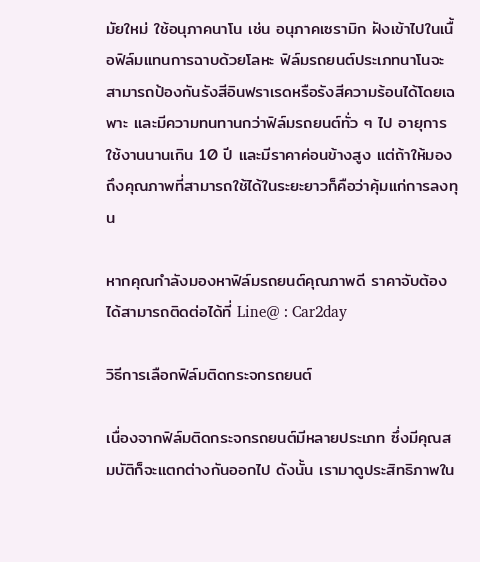มัยใหม่ ใช้อนุภาคนาโน เช่น อนุภาคเซรามิก ฝังเข้าไปในเนื้อฟิล์มแทนการฉาบด้วยโลหะ ฟิล์มรถยนต์ประเภทนาโนจะสามารถป้องกันรังสีอินฟราเรดหรือรังสีความร้อนได้โดยเฉพาะ และมีความทนทานกว่าฟิล์มรถยนต์ทั่ว ๆ ไป อายุการใช้งานนานเกิน 10 ปี และมีราคาค่อนข้างสูง แต่ถ้าให้มองถึงคุณภาพที่สามารถใช้ได้ในระยะยาวก็คือว่าคุ้มแก่การลงทุน

หากคุณกำลังมองหาฟิล์มรถยนต์คุณภาพดี ราคาจับต้องได้สามารถติดต่อได้ที่ Line@ : Car2day

วิธีการเลือกฟิล์มติดกระจกรถยนต์

เนื่องจากฟิล์มติดกระจกรถยนต์มีหลายประเภท ซึ่งมีคุณสมบัติก็จะแตกต่างกันออกไป ดังนั้น เรามาดูประสิทธิภาพใน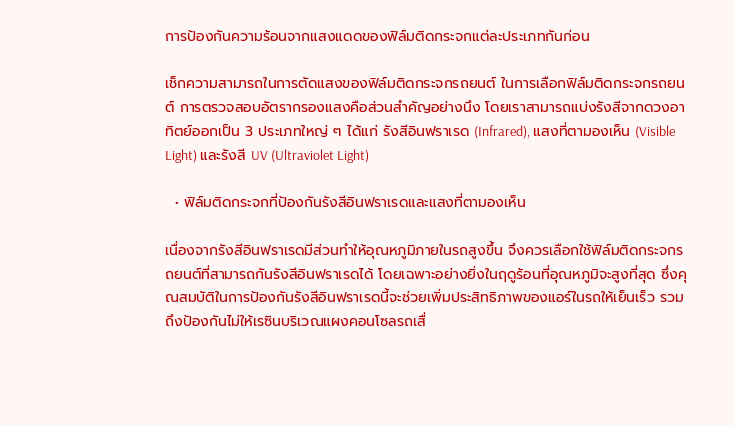การป้องกันความร้อนจากแสงแดดของฟิล์มติดกระจกแต่ละประเภทกันก่อน

เช็กความสามารถในการตัดแสงของฟิล์มติดกระจกรถยนต์ ในการเลือกฟิล์มติดกระจกรถยนต์ การตรวจสอบอัตรากรองแสงคือส่วนสำคัญอย่างนึง โดยเราสามารถแบ่งรังสีจากดวงอาทิตย์ออกเป็น 3 ประเภทใหญ่ ๆ ได้แก่ รังสีอินฟราเรด (Infrared), แสงที่ตามองเห็น (Visible Light) และรังสี UV (Ultraviolet Light)

  • ฟิล์มติดกระจกที่ป้องกันรังสีอินฟราเรดและแสงที่ตามองเห็น

เนื่องจากรังสีอินฟราเรดมีส่วนทำให้อุณหภูมิภายในรถสูงขึ้น จึงควรเลือกใช้ฟิล์มติดกระจกรถยนต์ที่สามารถกันรังสีอินฟราเรดได้ โดยเฉพาะอย่างยิ่งในฤดูร้อนที่อุณหภูมิจะสูงที่สุด ซึ่งคุณสมบัติในการป้องกันรังสีอินฟราเรดนี้จะช่วยเพิ่มประสิทธิภาพของแอร์ในรถให้เย็นเร็ว รวมถึงป้องกันไม่ให้เรซินบริเวณแผงคอนโซลรถเสื่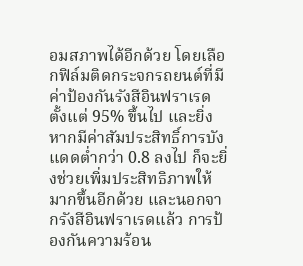อมสภาพได้อีกด้วย โดยเลือกฟิล์มติดกระจกรถยนต์ที่มี ค่าป้องกันรังสีอินฟราเรดตั้งแต่ 95% ขึ้นไป และยิ่งหากมีค่าสัมประสิทธิ์การบังแดดต่ำกว่า 0.8 ลงไป ก็จะยิ่งช่วยเพิ่มประสิทธิภาพให้มากขึ้นอีกด้วย และนอกจากรังสีอินฟราเรดแล้ว การป้องกันความร้อน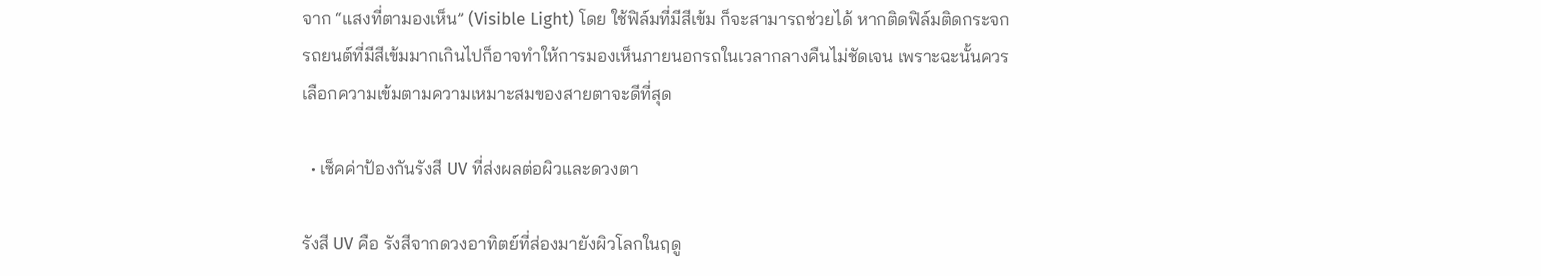จาก “แสงที่ตามองเห็น” (Visible Light) โดย ใช้ฟิล์มที่มีสีเข้ม ก็จะสามารถช่วยได้ หากติดฟิล์มติดกระจกรถยนต์ที่มีสีเข้มมากเกินไปก็อาจทำให้การมองเห็นภายนอกรถในเวลากลางคืนไม่ชัดเจน เพราะฉะนั้นควรเลือกความเข้มตามความเหมาะสมของสายตาจะดีที่สุด

  • เช็คค่าป้องกันรังสี UV ที่ส่งผลต่อผิวและดวงตา

รังสี UV คือ รังสีจากดวงอาทิตย์ที่ส่องมายังผิวโลกในฤดู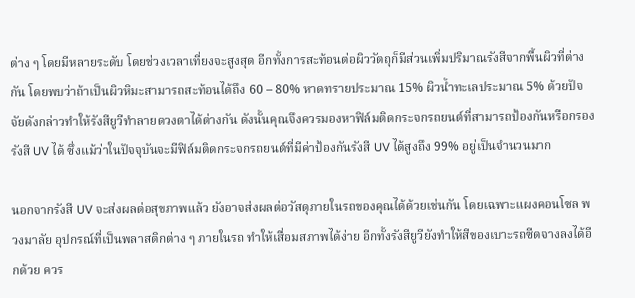ต่าง ๆ โดยมีหลายระดับ โดยช่วงเวลาเที่ยงจะสูงสุด อีกทั้งการสะท้อนต่อผิววัตถุก็มีส่วนเพิ่มปริมาณรังสีจากพื้นผิวที่ต่างกัน โดยพบว่าถ้าเป็นผิวหิมะสามารถสะท้อนได้ถึง 60 – 80% หาดทรายประมาณ 15% ผิวน้ำทะเลประมาณ 5% ด้วยปัจจัยดังกล่าวทำให้รังสียูวีทำลายดวงตาได้ต่างกัน ดังนั้นคุณจึงควรมองหาฟิล์มติดกระจกรถยนต์ที่สามารถป้องกันหรือกรองรังสี UV ได้ ซึ่งแม้ว่าในปัจจุบันจะมีฟิล์มติดกระจกรถยนต์ที่มีค่าป้องกันรังสี UV ได้สูงถึง 99% อยู่เป็นจำนวนมาก

นอกจากรังสี UV จะส่งผลต่อสุขภาพแล้ว ยังอาจส่งผลต่อวัสดุภายในรถของคุณได้ด้วยเช่นกัน โดยเฉพาะแผงคอนโซล พวงมาลัย อุปกรณ์ที่เป็นพลาสติกต่าง ๆ ภายในรถ ทำให้เสื่อมสภาพได้ง่าย อีกทั้งรังสียูวียังทำให้สีของเบาะรถซีดจางลงได้อีกด้วย ควร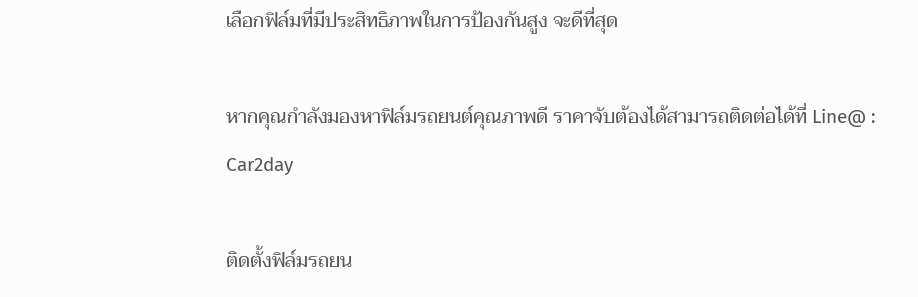เลือกฟิล์มที่มีประสิทธิภาพในการป้องกันสูง จะดีที่สุด

หากคุณกำลังมองหาฟิล์มรถยนต์คุณภาพดี ราคาจับต้องได้สามารถติดต่อได้ที่ Line@ : Car2day

ติดตั้งฟิล์มรถยน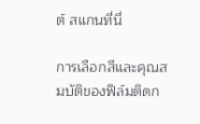ต์ สแกนที่นี่

การเลือกสีและคุณสมบัติของฟิล์มติดก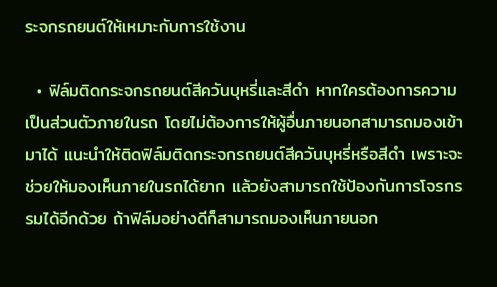ระจกรถยนต์ให้เหมาะกับการใช้งาน

  • ฟิล์มติดกระจกรถยนต์สีควันบุหรี่และสีดำ หากใครต้องการความเป็นส่วนตัวภายในรถ โดยไม่ต้องการให้ผู้อื่นภายนอกสามารถมองเข้ามาได้ แนะนำให้ติดฟิล์มติดกระจกรถยนต์สีควันบุหรี่หรือสีดำ เพราะจะช่วยให้มองเห็นภายในรถได้ยาก แล้วยังสามารถใช้ป้องกันการโจรกรรมได้อีกด้วย ถ้าฟิล์มอย่างดีก็สามารถมองเห็นภายนอก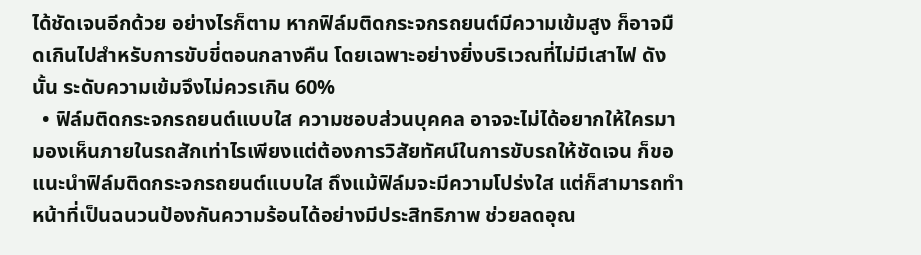ได้ชัดเจนอีกด้วย อย่างไรก็ตาม หากฟิล์มติดกระจกรถยนต์มีความเข้มสูง ก็อาจมืดเกินไปสำหรับการขับขี่ตอนกลางคืน โดยเฉพาะอย่างยิ่งบริเวณที่ไม่มีเสาไฟ ดังนั้น ระดับความเข้มจึงไม่ควรเกิน 60%
  • ฟิล์มติดกระจกรถยนต์แบบใส ความชอบส่วนบุคคล อาจจะไม่ได้อยากให้ใครมามองเห็นภายในรถสักเท่าไรเพียงแต่ต้องการวิสัยทัศน์ในการขับรถให้ชัดเจน ก็ขอแนะนำฟิล์มติดกระจกรถยนต์แบบใส ถึงแม้ฟิล์มจะมีความโปร่งใส แต่ก็สามารถทำหน้าที่เป็นฉนวนป้องกันความร้อนได้อย่างมีประสิทธิภาพ ช่วยลดอุณ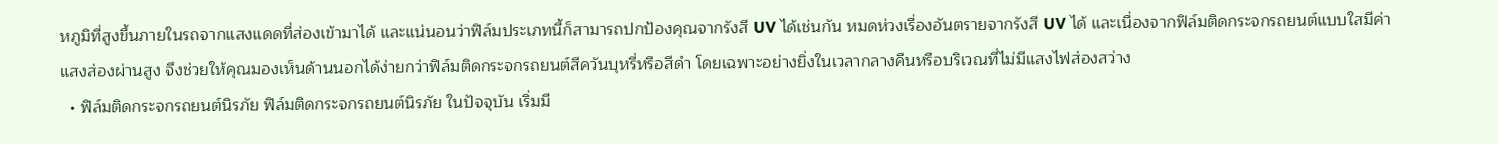หภูมิที่สูงขึ้นภายในรถจากแสงแดดที่ส่องเข้ามาได้ และแน่นอนว่าฟิล์มประเภทนี้ก็สามารถปกป้องคุณจากรังสี UV ได้เช่นกัน หมดห่วงเรื่องอันตรายจากรังสี UV ได้ และเนื่องจากฟิล์มติดกระจกรถยนต์แบบใสมีค่าแสงส่องผ่านสูง จึงช่วยให้คุณมองเห็นด้านนอกได้ง่ายกว่าฟิล์มติดกระจกรถยนต์สีควันบุหรี่หรือสีดำ โดยเฉพาะอย่างยิ่งในเวลากลางคืนหรือบริเวณที่ไม่มีแสงไฟส่องสว่าง
  • ฟิล์มติดกระจกรถยนต์นิรภัย ฟิล์มติดกระจกรถยนต์นิรภัย ในปัจจุบัน เริ่มมี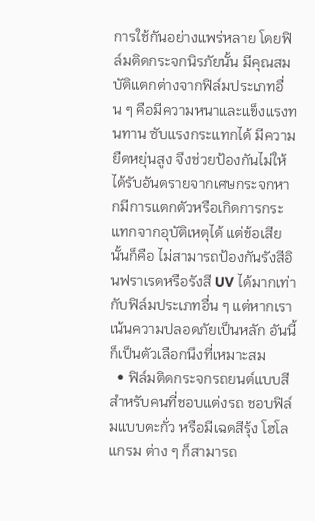การใช้กันอย่างแพร่หลาย โดยฟิล์มติดกระจกนิรภัยนั้น มีคุณสมบัติแตกต่างจากฟิล์มประเภทอื่น ๆ คือมีความหนาและแข็งแรงทนทาน ซับแรงกระแทกได้ มีความยืดหยุ่นสูง จึงช่วยป้องกันไม่ให้ได้รับอันตรายจากเศษกระจกหากมีการแตกตัวหรือเกิดการกระแทกจากอุบัติเหตุได้ แต่ข้อเสียนั้นก็คือ ไม่สามารถป้องกันรังสีอินฟราเรดหรือรังสี UV ได้มากเท่ากับฟิล์มประเภทอื่น ๆ แต่หากเราเน้นความปลอดภัยเป็นหลัก อันนี้ก็เป็นตัวเลือกนึงที่เหมาะสม
  • ฟิล์มติดกระจกรถยนต์แบบสี สำหรับคนที่ชอบแต่งรถ ชอบฟิล์มแบบตะกั่ว หรือมีเฉดสีรุ้ง โฮโลแกรม ต่าง ๆ ก็สามารถ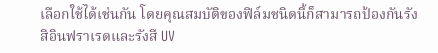เลือกใช้ได้เช่นกัน โดยคุณสมบัติของฟิล์มชนิดนี้ก็สามารถป้องกันรังสิอินฟราเรดและรังสี UV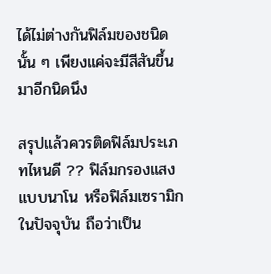ได้ไม่ต่างกันฟิล์มของชนิดนั้น ๆ เพียงแค่จะมีสีสันขึ้นมาอีกนิดนึง

สรุปแล้วควรติดฟิล์มประเภทไหนดี ?? ฟิล์มกรองแสงแบบนาโน หรือฟิล์มเซรามิก ในปัจจุบัน ถือว่าเป็น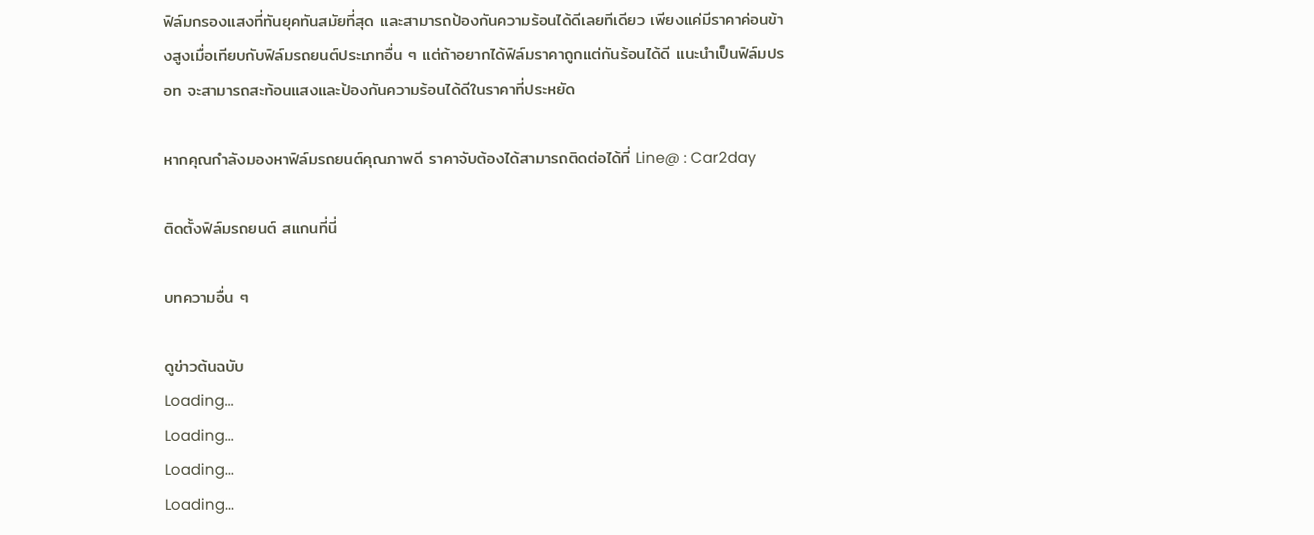ฟิล์มกรองแสงที่ทันยุคทันสมัยที่สุด และสามารถป้องกันความร้อนได้ดีเลยทีเดียว เพียงแค่มีราคาค่อนข้างสูงเมื่อเทียบกับฟิล์มรถยนต์ประเภทอื่น ๆ แต่ถ้าอยากได้ฟิล์มราคาถูกแต่กันร้อนได้ดี แนะนำเป็นฟิล์มปรอท จะสามารถสะท้อนแสงและป้องกันความร้อนได้ดีในราคาที่ประหยัด

หากคุณกำลังมองหาฟิล์มรถยนต์คุณภาพดี ราคาจับต้องได้สามารถติดต่อได้ที่ Line@ : Car2day

ติดตั้งฟิล์มรถยนต์ สแกนที่นี่

บทความอื่น ๆ

ดูข่าวต้นฉบับ
Loading...
Loading...
Loading...
Loading...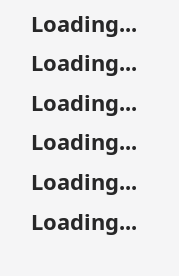Loading...
Loading...
Loading...
Loading...
Loading...
Loading...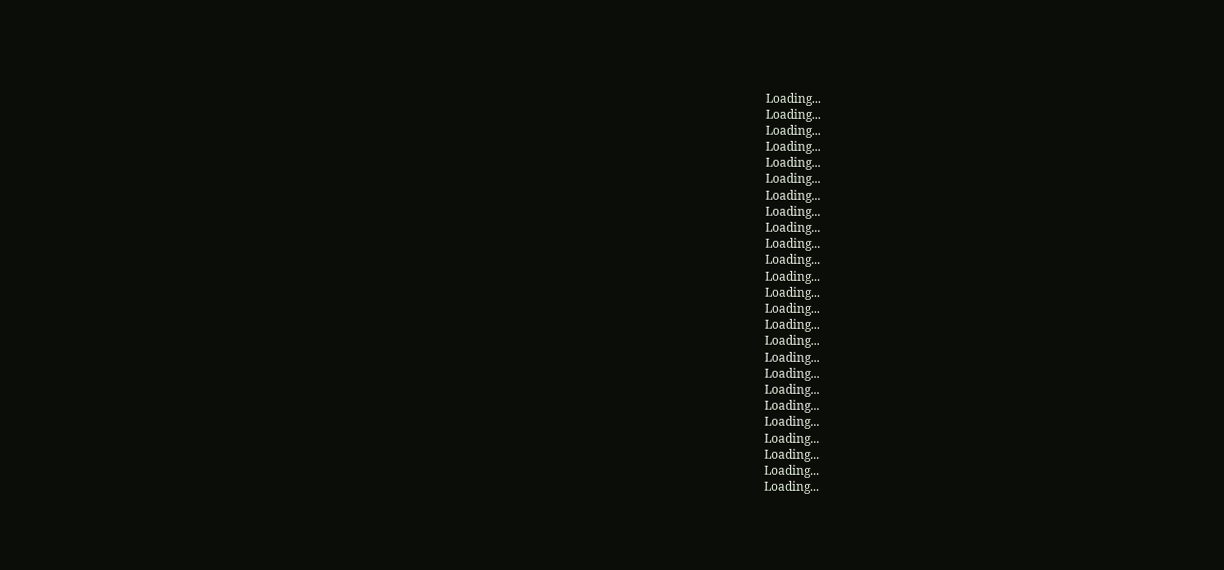Loading...
Loading...
Loading...
Loading...
Loading...
Loading...
Loading...
Loading...
Loading...
Loading...
Loading...
Loading...
Loading...
Loading...
Loading...
Loading...
Loading...
Loading...
Loading...
Loading...
Loading...
Loading...
Loading...
Loading...
Loading...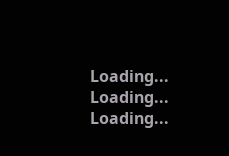Loading...
Loading...
Loading...